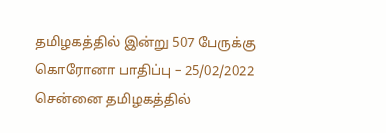தமிழகத்தில் இன்று 507 பேருக்கு கொரோனா பாதிப்பு – 25/02/2022
சென்னை தமிழகத்தில்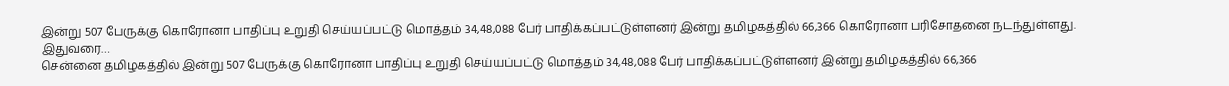இன்று 507 பேருக்கு கொரோனா பாதிப்பு உறுதி செய்யப்பட்டு மொத்தம் 34,48,088 பேர் பாதிக்கப்பட்டுள்ளனர் இன்று தமிழகத்தில் 66,366 கொரோனா பரிசோதனை நடந்துள்ளது. இதுவரை…
சென்னை தமிழகத்தில் இன்று 507 பேருக்கு கொரோனா பாதிப்பு உறுதி செய்யப்பட்டு மொத்தம் 34,48,088 பேர் பாதிக்கப்பட்டுள்ளனர் இன்று தமிழகத்தில் 66,366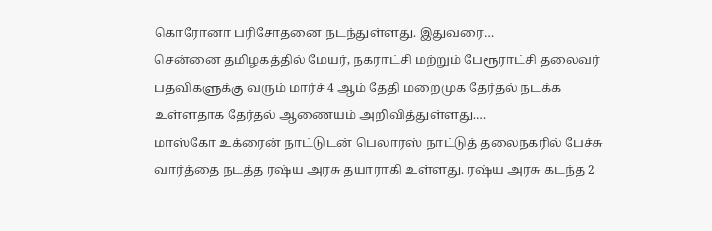கொரோனா பரிசோதனை நடந்துள்ளது. இதுவரை…
சென்னை தமிழகத்தில் மேயர், நகராட்சி மற்றும் பேரூராட்சி தலைவர் பதவிகளுக்கு வரும் மார்ச் 4 ஆம் தேதி மறைமுக தேர்தல் நடக்க உள்ளதாக தேர்தல் ஆணையம் அறிவித்துள்ளது.…
மாஸ்கோ உக்ரைன் நாட்டுடன் பெலாரஸ் நாட்டுத் தலைநகரில் பேச்சு வார்த்தை நடத்த ரஷ்ய அரசு தயாராகி உள்ளது. ரஷ்ய அரசு கடந்த 2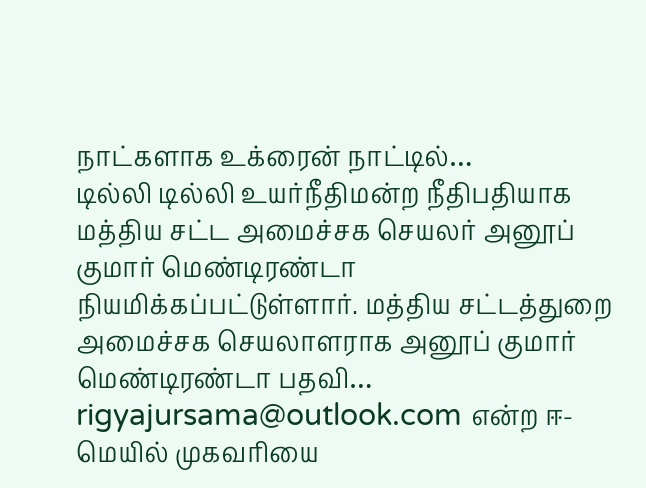நாட்களாக உக்ரைன் நாட்டில்…
டில்லி டில்லி உயர்நீதிமன்ற நீதிபதியாக மத்திய சட்ட அமைச்சக செயலர் அனூப் குமார் மெண்டிரண்டா நியமிக்கப்பட்டுள்ளார். மத்திய சட்டத்துறை அமைச்சக செயலாளராக அனூப் குமார் மெண்டிரண்டா பதவி…
rigyajursama@outlook.com என்ற ஈ-மெயில் முகவரியை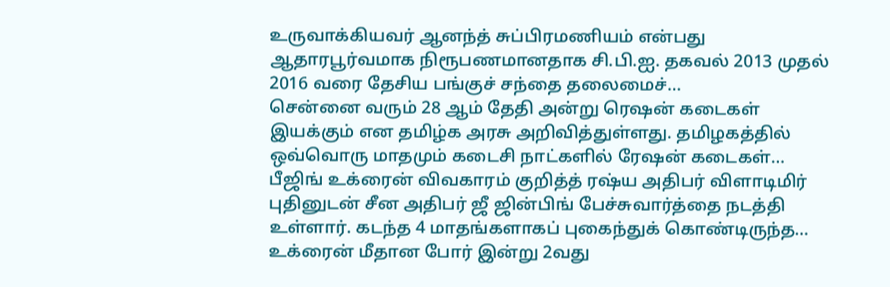உருவாக்கியவர் ஆனந்த் சுப்பிரமணியம் என்பது ஆதாரபூர்வமாக நிரூபணமானதாக சி.பி.ஐ. தகவல் 2013 முதல் 2016 வரை தேசிய பங்குச் சந்தை தலைமைச்…
சென்னை வரும் 28 ஆம் தேதி அன்று ரெஷன் கடைகள் இயக்கும் என தமிழ்க அரசு அறிவித்துள்ளது. தமிழகத்தில் ஒவ்வொரு மாதமும் கடைசி நாட்களில் ரேஷன் கடைகள்…
பீஜிங் உக்ரைன் விவகாரம் குறித்த் ரஷ்ய அதிபர் விளாடிமிர் புதினுடன் சீன அதிபர் ஜீ ஜின்பிங் பேச்சுவார்த்தை நடத்தி உள்ளார். கடந்த 4 மாதங்களாகப் புகைந்துக் கொண்டிருந்த…
உக்ரைன் மீதான போர் இன்று 2வது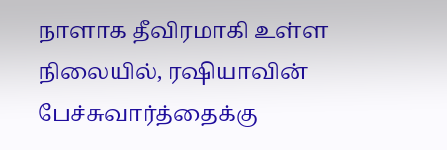நாளாக தீவிரமாகி உள்ள நிலையில், ரஷியாவின் பேச்சுவார்த்தைக்கு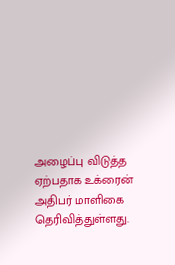அழைப்பு விடுத்த ஏற்பதாக உக்ரைன் அதிபர் மாளிகை தெரிவித்துள்ளது.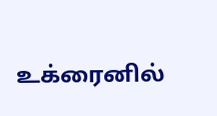உக்ரைனில்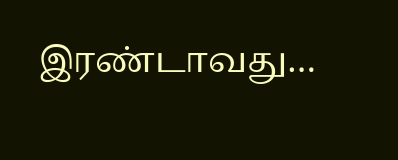இரண்டாவது…